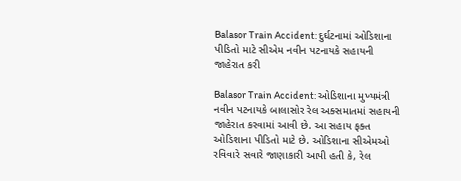Balasor Train Accident: દુર્ઘટનામાં ઓડિશાના પીડિતો માટે સીએમ નવીન પટનાયકે સહાયની જાહેરાત કરી

Balasor Train Accident: ઓડિશાના મુખ્યમંત્રી નવીન પટનાયકે બાલાસોર રેલ અક્સમાતમાં સહાયની જાહેરાત કરવામાં આવી છે. આ સહાય ફક્ત ઓડિશાના પીડિતો માટે છે. ઓડિશાના સીએમઓ રવિવારે સવારે જાણાકારી આપી હતી કે, રેલ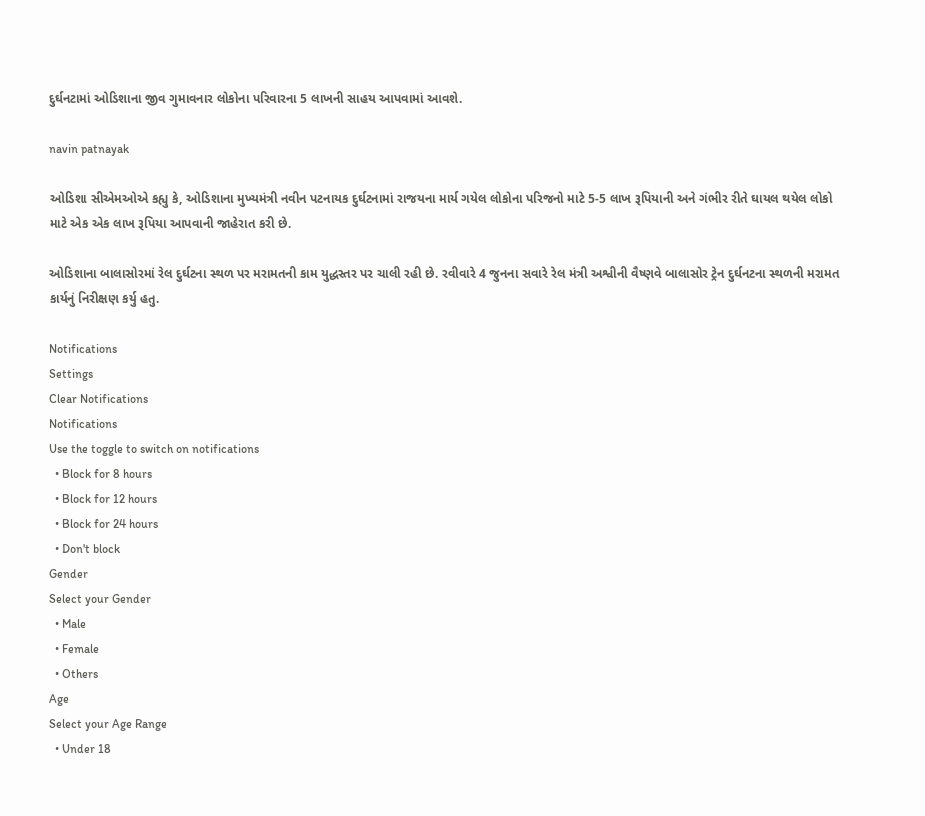દુર્ઘનટામાં ઓડિશાના જીવ ગુમાવનાર લોકોના પરિવારના 5 લાખની સાહય આપવામાં આવશે.

navin patnayak

ઓડિશા સીએમઓએ કહ્યુ કે, ઓડિશાના મુખ્યમંત્રી નવીન પટનાયક દુર્ઘટનામાં રાજયના માર્ય ગયેલ લોકોના પરિજનો માટે 5-5 લાખ રૂપિયાની અને ગંભીર રીતે ઘાયલ થયેલ લોકો માટે એક એક લાખ રૂપિયા આપવાની જાહેરાત કરી છે.

ઓડિશાના બાલાસોરમાં રેલ દુર્ઘટના સ્થળ પર મરામતની કામ યુદ્ધસ્તર પર ચાલી રહી છે. રવીવારે 4 જુનના સવારે રેલ મંત્રી અશ્વીની વૈષ્ણવે બાલાસોર ટ્રેન દુર્ઘનટના સ્થળની મરામત કાર્યનું નિરીક્ષણ કર્યુ હતુ.

Notifications
Settings
Clear Notifications
Notifications
Use the toggle to switch on notifications
  • Block for 8 hours
  • Block for 12 hours
  • Block for 24 hours
  • Don't block
Gender
Select your Gender
  • Male
  • Female
  • Others
Age
Select your Age Range
  • Under 18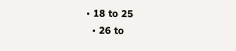• 18 to 25
  • 26 to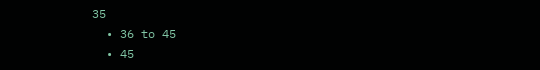35
  • 36 to 45
  • 45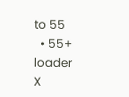to 55
  • 55+
loader
X